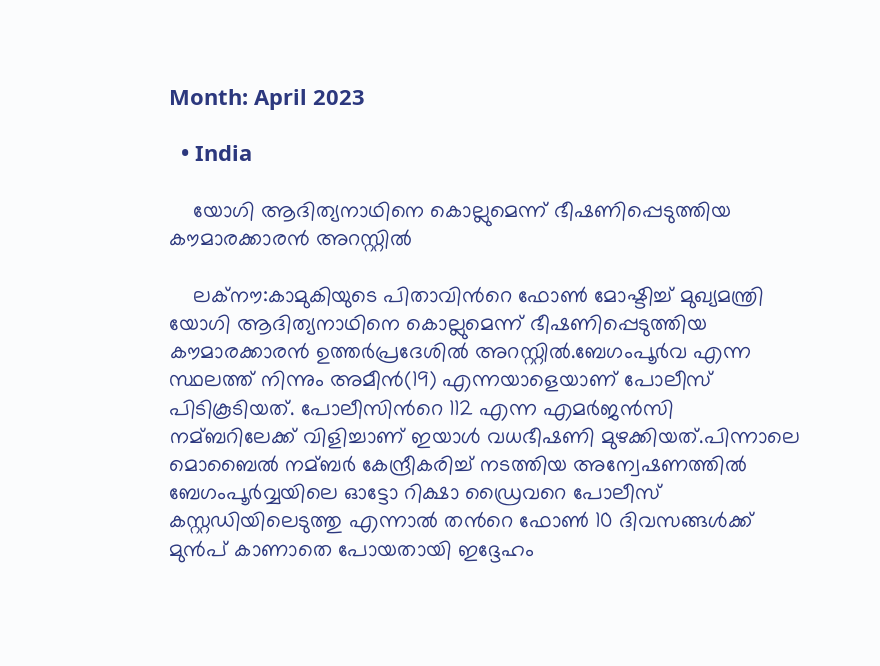Month: April 2023

  • India

    യോഗി ആദിത്യനാഥിനെ കൊല്ലുമെന്ന് ഭീഷണിപ്പെടുത്തിയ കൗമാരക്കാരന്‍ അറസ്റ്റില്‍

    ലക്നൗ:കാമുകിയുടെ പിതാവിന്‍റെ ഫോണ്‍ മോഷ്ടിച്ച്‌ മുഖ്യമന്ത്രി യോഗി ആദിത്യനാഥിനെ കൊല്ലുമെന്ന് ഭീഷണിപ്പെടുത്തിയ കൗമാരക്കാരന്‍ ഉത്തർപ്രദേശിൽ അറസ്റ്റില്‍.ബേഗംപൂര്‍വ എന്ന സ്ഥലത്ത് നിന്നും ‍അമീൻ(19) എന്നയാളെയാണ് പോലീസ്  പിടികൂടിയത്. പോലീസിന്‍റെ 112 എന്ന എമര്‍ജന്‍സി നമ്ബറിലേക്ക് വിളിച്ചാണ് ഇയാള്‍ വധഭീഷണി മുഴക്കിയത്.പിന്നാലെ മൊബൈല്‍ നമ്ബര്‍ കേന്ദ്രീകരിച്ച്‌ നടത്തിയ അന്വേഷണത്തില്‍ ബേഗംപൂർവ്വയിലെ ഓട്ടോ റിക്ഷാ ഡ്രൈവറെ പോലീസ് കസ്റ്റഡിയിലെടുത്തു എന്നാല്‍ തന്‍റെ ഫോണ്‍ 10 ദിവസങ്ങള്‍ക്ക് മുന്‍പ് കാണാതെ പോയതായി ഇദ്ദേഹം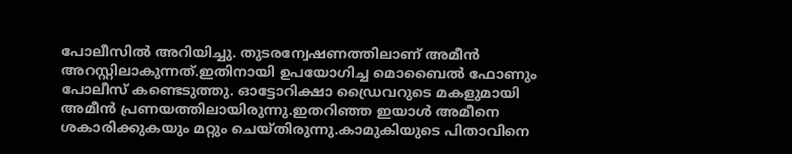പോലീസില്‍ അറിയിച്ചു. തുടരന്വേഷണത്തിലാണ് അമീൻ അറസ്റ്റിലാകുന്നത്.ഇതിനായി ഉപയോഗിച്ച മൊബൈല്‍ ഫോണും പോലീസ് കണ്ടെടുത്തു. ഓട്ടോറിക്ഷാ ഡ്രൈവറുടെ മകളുമായി അമീൻ പ്രണയത്തിലായിരുന്നു.ഇതറിഞ്ഞ ഇയാൾ അമീനെ ശകാരിക്കുകയും മറ്റും ചെയ്തിരുന്നു.കാമുകിയുടെ പിതാവിനെ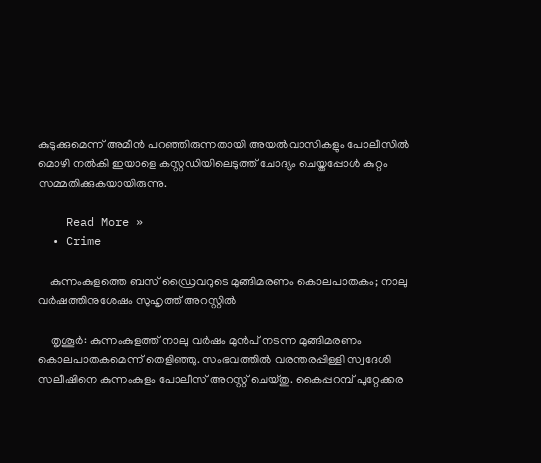കുടുക്കുമെന്ന് അമീന്‍ പറഞ്ഞിരുന്നതായി അയല്‍വാസികളും പോലീസില്‍ മൊഴി നല്‍കി ഇയാളെ കസ്റ്റഡിയിലെടുത്ത് ചോദ്യം ചെയ്തപ്പോള്‍ കുറ്റം സമ്മതിക്കുകയായിരുന്നു.

    Read More »
  • Crime

    കുന്നംകുളത്തെ ബസ് ഡ്രൈവറുടെ മുങ്ങിമരണം കൊലപാതകം; നാലു വര്‍ഷത്തിനുശേഷം സുഹൃത്ത് അറസ്റ്റില്‍

    തൃശൂര്‍: കുന്നംകുളത്ത് നാലു വര്‍ഷം മുന്‍പ് നടന്ന മുങ്ങിമരണം കൊലപാതകമെന്ന് തെളിഞ്ഞു. സംഭവത്തില്‍ വരന്തരപ്പിള്ളി സ്വദേശി സലീഷിനെ കുന്നംകുളം പോലീസ് അറസ്റ്റ് ചെയ്തു. കൈപ്പറമ്പ് പുറ്റേക്കര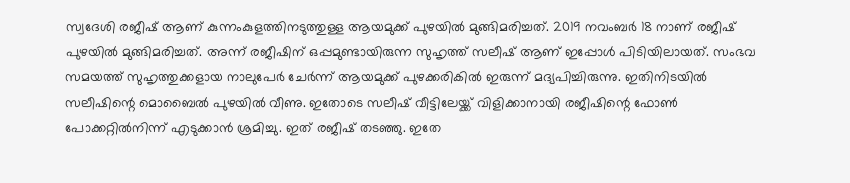സ്വദേശി രജീഷ് ആണ് കുന്നംകുളത്തിനടുത്തുള്ള ആയമുക്ക് പുഴയില്‍ മുങ്ങിമരിച്ചത്. 2019 നവംബര്‍ 18 നാണ് രജീഷ് പുഴയില്‍ മുങ്ങിമരിച്ചത്. അന്ന് രജീഷിന് ഒപ്പമുണ്ടായിരുന്ന സുഹൃത്ത് സലീഷ് ആണ് ഇപ്പോള്‍ പിടിയിലായത്. സംഭവ സമയത്ത് സുഹൃത്തുക്കളായ നാലുപേര്‍ ചേര്‍ന്ന് ആയമുക്ക് പുഴക്കരികില്‍ ഇരുന്ന് മദ്യപിച്ചിരുന്നു. ഇതിനിടയില്‍ സലീഷിന്റെ മൊബൈല്‍ പുഴയില്‍ വീണു. ഇതോടെ സലീഷ് വീട്ടിലേയ്ക്ക് വിളിക്കാനായി രജീഷിന്റെ ഫോണ്‍ പോക്കറ്റില്‍നിന്ന് എടുക്കാന്‍ ശ്രമിച്ചു. ഇത് രജീഷ് തടഞ്ഞു. ഇതേ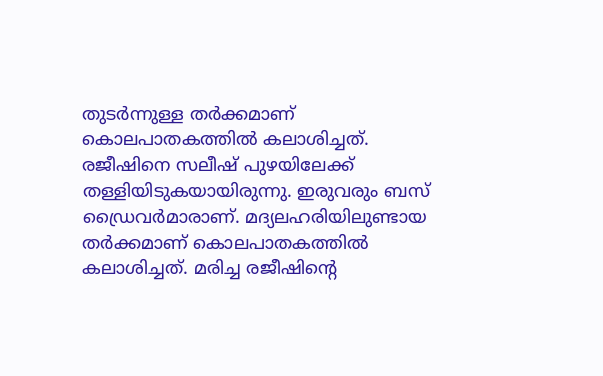തുടര്‍ന്നുള്ള തര്‍ക്കമാണ് കൊലപാതകത്തില്‍ കലാശിച്ചത്. രജീഷിനെ സലീഷ് പുഴയിലേക്ക് തള്ളിയിടുകയായിരുന്നു. ഇരുവരും ബസ് ഡ്രൈവര്‍മാരാണ്. മദ്യലഹരിയിലുണ്ടായ തര്‍ക്കമാണ് കൊലപാതകത്തില്‍ കലാശിച്ചത്. മരിച്ച രജീഷിന്റെ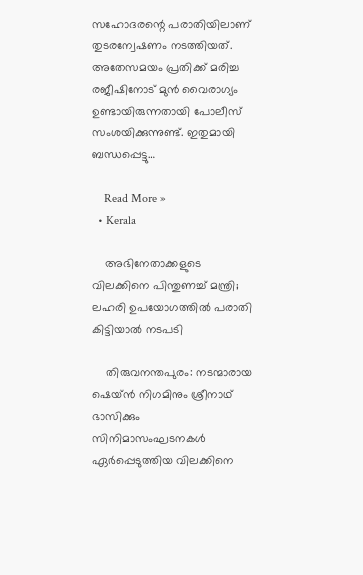സഹോദരന്റെ പരാതിയിലാണ് തുടരന്വേഷണം നടത്തിയത്. അതേസമയം പ്രതിക്ക് മരിച്ച രജീഷിനോട് മുന്‍ വൈരാഗ്യം ഉണ്ടായിരുന്നതായി പോലീസ് സംശയിക്കുന്നുണ്ട്. ഇതുമായി ബന്ധപ്പെട്ടു…

    Read More »
  • Kerala

    അഭിനേതാക്കളുടെ വിലക്കിനെ പിന്തുണച്ച് മന്ത്രി; ലഹരി ഉപയോഗത്തില്‍ പരാതി കിട്ടിയാല്‍ നടപടി

    തിരുവനന്തപുരം: നടന്മാരായ ഷെയ്ന്‍ നിഗമിനും ശ്രീനാഥ് ഭാസിക്കും സിനിമാസംഘടനകള്‍ ഏര്‍പ്പെടുത്തിയ വിലക്കിനെ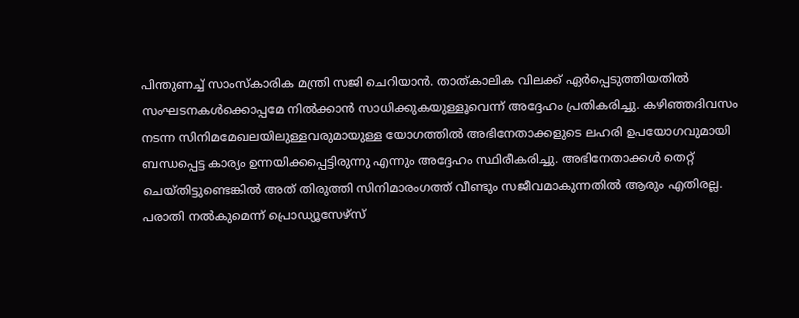പിന്തുണച്ച് സാംസ്‌കാരിക മന്ത്രി സജി ചെറിയാന്‍. താത്കാലിക വിലക്ക് ഏര്‍പ്പെടുത്തിയതില്‍ സംഘടനകള്‍ക്കൊപ്പമേ നില്‍ക്കാന്‍ സാധിക്കുകയുള്ളൂവെന്ന് അദ്ദേഹം പ്രതികരിച്ചു. കഴിഞ്ഞദിവസം നടന്ന സിനിമമേഖലയിലുള്ളവരുമായുള്ള യോഗത്തില്‍ അഭിനേതാക്കളുടെ ലഹരി ഉപയോഗവുമായി ബന്ധപ്പെട്ട കാര്യം ഉന്നയിക്കപ്പെട്ടിരുന്നു എന്നും അദ്ദേഹം സ്ഥിരീകരിച്ചു. അഭിനേതാക്കള്‍ തെറ്റ് ചെയ്തിട്ടുണ്ടെങ്കില്‍ അത് തിരുത്തി സിനിമാരംഗത്ത് വീണ്ടും സജീവമാകുന്നതില്‍ ആരും എതിരല്ല. പരാതി നല്‍കുമെന്ന് പ്രൊഡ്യൂസേഴ്സ്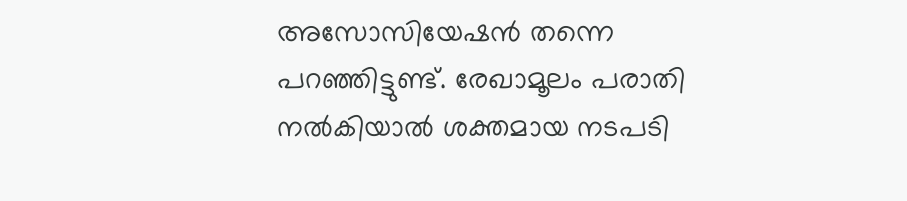അസോസിയേഷന്‍ തന്നെ പറഞ്ഞിട്ടുണ്ട്. രേഖാമൂലം പരാതി നല്‍കിയാല്‍ ശക്തമായ നടപടി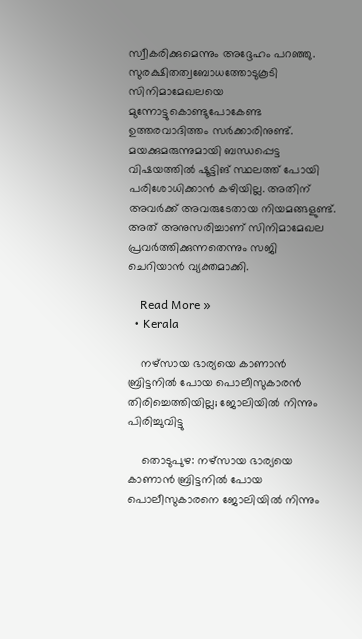സ്വീകരിക്കുമെന്നും അദ്ദേഹം പറഞ്ഞു. സുരക്ഷിതത്വബോധത്തോടുകൂടി സിനിമാമേഖലയെ മുന്നോട്ടുകൊണ്ടുപോകേണ്ട ഉത്തരവാദിത്തം സര്‍ക്കാരിനുണ്ട്. മയക്കുമരുന്നുമായി ബന്ധപ്പെട്ട വിഷയത്തില്‍ ഷൂട്ടിങ് സ്ഥലത്ത് പോയി പരിശോധിക്കാന്‍ കഴിയില്ല. അതിന് അവര്‍ക്ക് അവരുടേതായ നിയമങ്ങളുണ്ട്. അത് അനുസരിച്ചാണ് സിനിമാമേഖല പ്രവര്‍ത്തിക്കുന്നതെന്നും സജി ചെറിയാന്‍ വ്യക്തമാക്കി.

    Read More »
  • Kerala

    നഴ്സായ ഭാര്യയെ കാണാന്‍ ബ്രിട്ടനില്‍ പോയ പൊലീസുകാരൻ തിരിച്ചെത്തിയില്ല; ജോലിയില്‍ നിന്നും പിരിച്ചുവിട്ടു

    തൊടുപുഴ: നഴ്സായ ഭാര്യയെ കാണാൻ ബ്രിട്ടനിൽ പോയ പൊലീസുകാരനെ ജോലിയിൽ നിന്നും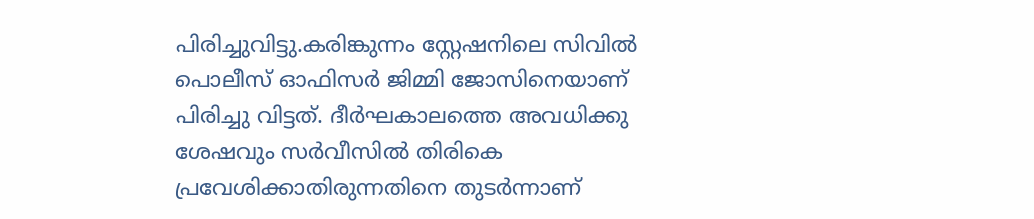പിരിച്ചുവിട്ടു.കരിങ്കുന്നം സ്റ്റേഷനിലെ സിവിൽ പൊലീസ് ഓഫിസർ ജിമ്മി ജോസിനെയാണ് പിരിച്ചു വിട്ടത്. ദീർഘകാലത്തെ അവധിക്കു ശേഷവും സർവീസിൽ തിരികെ പ്രവേശിക്കാതിരുന്നതിനെ തുടർന്നാണ്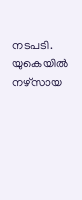നടപടി. യുകെയിൽ നഴ്സായ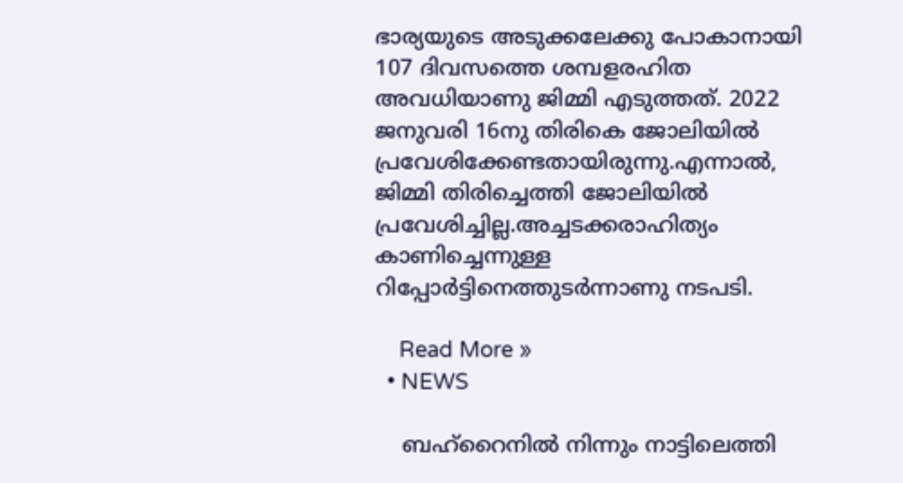ഭാര്യയുടെ അടുക്കലേക്കു പോകാനായി 107 ദിവസത്തെ ശമ്പളരഹിത അവധിയാണു ജിമ്മി എടുത്തത്. 2022 ജനുവരി 16നു തിരികെ ജോലിയിൽ പ്രവേശിക്കേണ്ടതായിരുന്നു.എന്നാൽ, ജിമ്മി തിരിച്ചെത്തി ജോലിയിൽ പ്രവേശിച്ചില്ല.അച്ചടക്കരാഹിത്യം കാണിച്ചെന്നുള്ള റിപ്പോർട്ടിനെത്തുടർന്നാണു നടപടി.

    Read More »
  • NEWS

    ബഹ്റൈനില്‍ നിന്നും നാട്ടിലെത്തി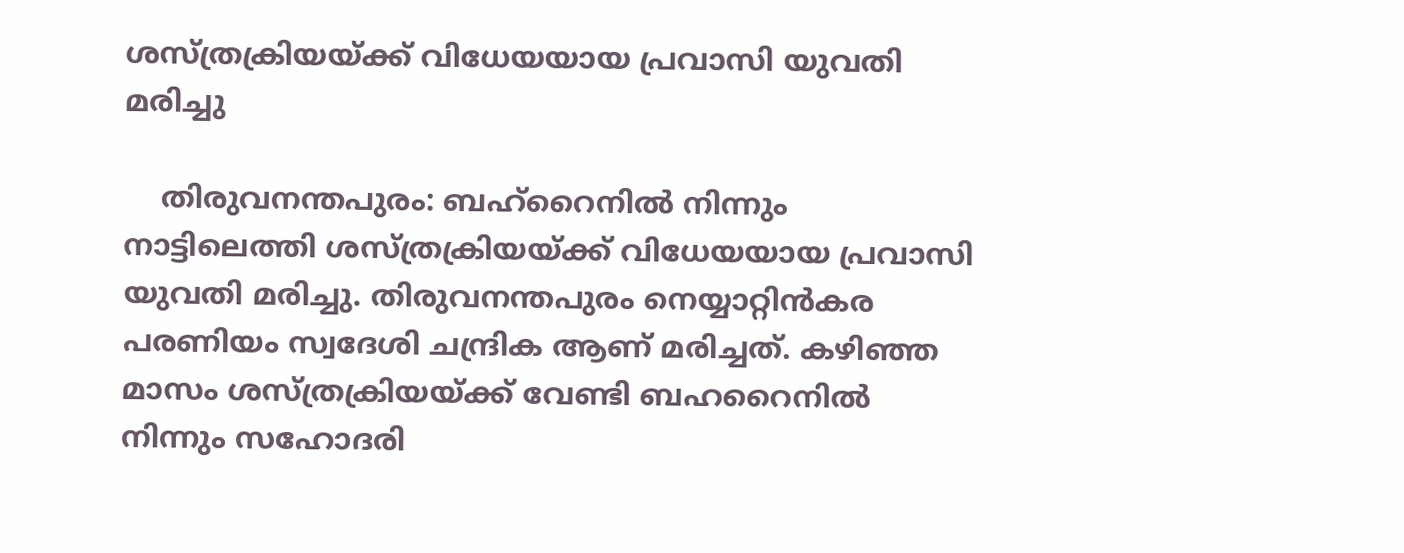ശസ്ത്രക്രിയയ്ക്ക് വിധേയയായ പ്രവാസി യുവതി മരിച്ചു

    തിരുവനന്തപുരം: ബഹ്റൈനില്‍ നിന്നും നാട്ടിലെത്തി ശസ്ത്രക്രിയയ്ക്ക് വിധേയയായ പ്രവാസി യുവതി മരിച്ചു. തിരുവനന്തപുരം നെയ്യാറ്റിന്‍കര പരണിയം സ്വദേശി ചന്ദ്രിക ആണ് മരിച്ചത്. കഴിഞ്ഞ മാസം ശസ്ത്രക്രിയയ്ക്ക് വേണ്ടി ബഹറൈനില്‍ നിന്നും സഹോദരി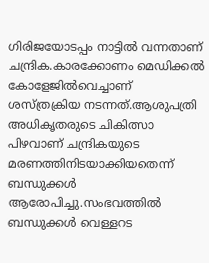ഗിരിജയോടപ്പം നാട്ടില്‍ വന്നതാണ് ചന്ദ്രിക.കാരക്കോണം മെഡിക്കല്‍ കോളേജില്‍വെച്ചാണ് ശസ്ത്രക്രിയ നടന്നത്.ആശുപത്രി അധികൃതരുടെ ചികിത്സാ പിഴവാണ് ചന്ദ്രികയുടെ മരണത്തിനിടയാക്കിയതെന്ന് ബന്ധുക്കള്‍ ആരോപിച്ചു.സംഭവത്തില്‍ ബന്ധുക്കള്‍ വെള്ളറട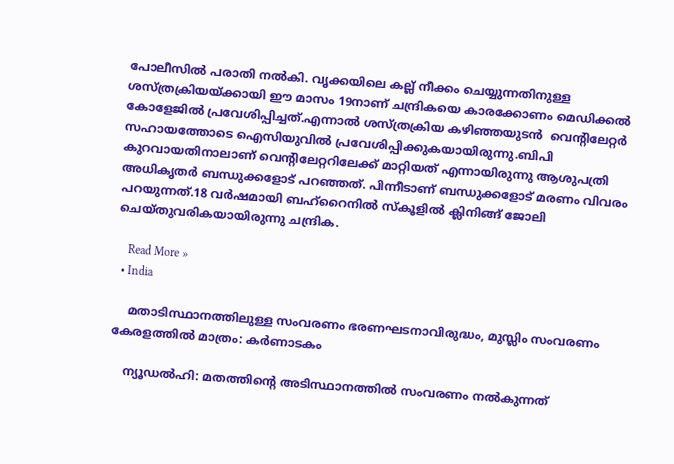പോലീസില്‍ പരാതി നല്‍കി. വൃക്കയിലെ കല്ല് നീക്കം ചെയ്യുന്നതിനുള്ള ശസ്ത്രക്രിയയ്ക്കായി ഈ മാസം 19നാണ് ചന്ദ്രികയെ കാരക്കോണം മെഡിക്കല്‍ കോളേജില്‍ പ്രവേശിപ്പിച്ചത്.എന്നാല്‍ ശസ്ത്രക്രിയ കഴിഞ്ഞയുടൻ  വെന്‍റിലേറ്റര്‍ സഹായത്തോടെ ഐസിയുവില്‍ പ്രവേശിപ്പിക്കുകയായിരുന്നു.ബിപി കുറവായതിനാലാണ് വെന്‍റിലേറ്ററിലേക്ക് മാറ്റിയത് എന്നായിരുന്നു ആശുപത്രി അധികൃതര്‍ ബന്ധുക്കളോട് പറഞ്ഞത്. പിന്നീടാണ് ബന്ധുക്കളോട് മരണം വിവരം പറയുന്നത്.18 വര്‍ഷമായി ബഹ്‍റൈനില്‍ സ്‌കൂളില്‍ ക്ലിനിങ്ങ് ജോലി ചെയ്തുവരികയായിരുന്നു ചന്ദ്രിക.

    Read More »
  • India

    മതാടിസ്ഥാനത്തിലുള്ള സംവരണം ഭരണഘടനാവിരുദ്ധം, മുസ്ലിം സംവരണം കേരളത്തില്‍ മാത്രം: കര്‍ണാടകം

    ന്യൂഡല്‍ഹി: മതത്തിന്റെ അടിസ്ഥാനത്തില്‍ സംവരണം നല്‍കുന്നത്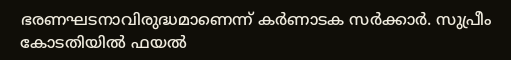ഭരണഘടനാവിരുദ്ധമാണെന്ന് കര്‍ണാടക സര്‍ക്കാര്‍. സുപ്രീം കോടതിയില്‍ ഫയല്‍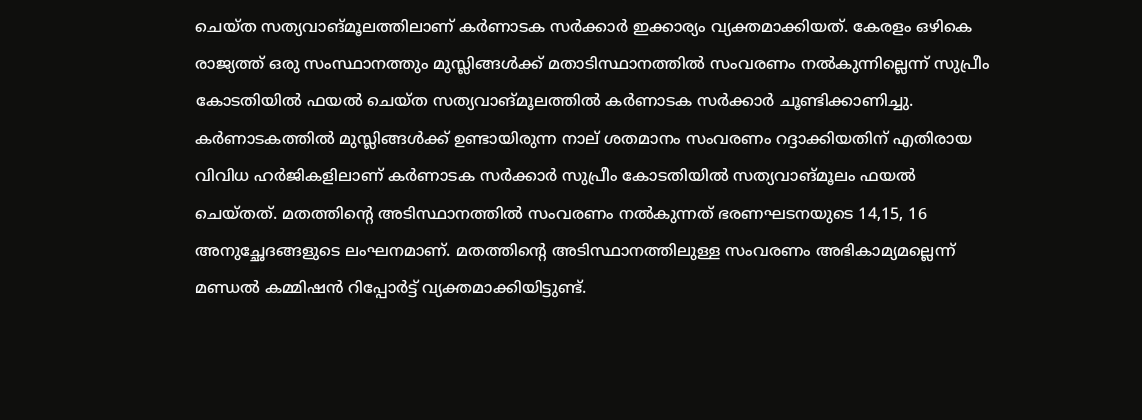ചെയ്ത സത്യവാങ്മൂലത്തിലാണ് കര്‍ണാടക സര്‍ക്കാര്‍ ഇക്കാര്യം വ്യക്തമാക്കിയത്. കേരളം ഒഴികെ രാജ്യത്ത് ഒരു സംസ്ഥാനത്തും മുസ്ലിങ്ങള്‍ക്ക് മതാടിസ്ഥാനത്തില്‍ സംവരണം നല്‍കുന്നില്ലെന്ന് സുപ്രീം കോടതിയില്‍ ഫയല്‍ ചെയ്ത സത്യവാങ്മൂലത്തില്‍ കര്‍ണാടക സര്‍ക്കാര്‍ ചൂണ്ടിക്കാണിച്ചു. കര്‍ണാടകത്തില്‍ മുസ്ലിങ്ങള്‍ക്ക് ഉണ്ടായിരുന്ന നാല് ശതമാനം സംവരണം റദ്ദാക്കിയതിന് എതിരായ വിവിധ ഹര്‍ജികളിലാണ് കര്‍ണാടക സര്‍ക്കാര്‍ സുപ്രീം കോടതിയില്‍ സത്യവാങ്മൂലം ഫയല്‍ ചെയ്തത്. മതത്തിന്റെ അടിസ്ഥാനത്തില്‍ സംവരണം നല്‍കുന്നത് ഭരണഘടനയുടെ 14,15, 16 അനുച്ഛേദങ്ങളുടെ ലംഘനമാണ്. മതത്തിന്റെ അടിസ്ഥാനത്തിലുള്ള സംവരണം അഭികാമ്യമല്ലെന്ന് മണ്ഡല്‍ കമ്മിഷന്‍ റിപ്പോര്‍ട്ട് വ്യക്തമാക്കിയിട്ടുണ്ട്.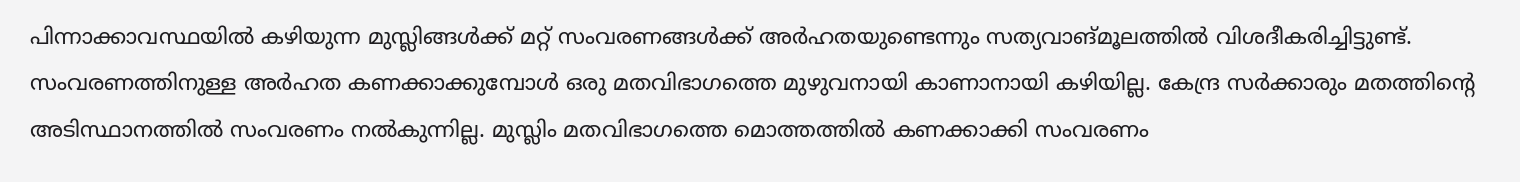പിന്നാക്കാവസ്ഥയില്‍ കഴിയുന്ന മുസ്ലിങ്ങള്‍ക്ക് മറ്റ് സംവരണങ്ങള്‍ക്ക് അര്‍ഹതയുണ്ടെന്നും സത്യവാങ്മൂലത്തില്‍ വിശദീകരിച്ചിട്ടുണ്ട്. സംവരണത്തിനുള്ള അര്‍ഹത കണക്കാക്കുമ്പോള്‍ ഒരു മതവിഭാഗത്തെ മുഴുവനായി കാണാനായി കഴിയില്ല. കേന്ദ്ര സര്‍ക്കാരും മതത്തിന്റെ അടിസ്ഥാനത്തില്‍ സംവരണം നല്‍കുന്നില്ല. മുസ്ലിം മതവിഭാഗത്തെ മൊത്തത്തില്‍ കണക്കാക്കി സംവരണം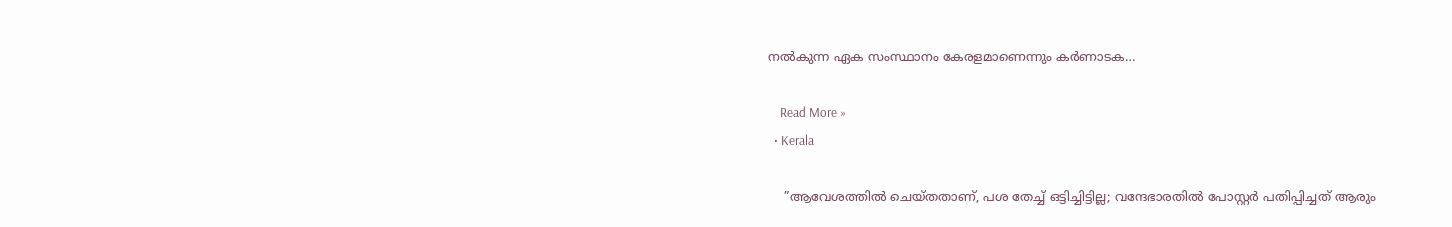നല്‍കുന്ന ഏക സംസ്ഥാനം കേരളമാണെന്നും കര്‍ണാടക…

    Read More »
  • Kerala

    ”ആവേശത്തില്‍ ചെയ്തതാണ്, പശ തേച്ച് ഒട്ടിച്ചിട്ടില്ല; വന്ദേഭാരതില്‍ പോസ്റ്റര്‍ പതിപ്പിച്ചത് ആരും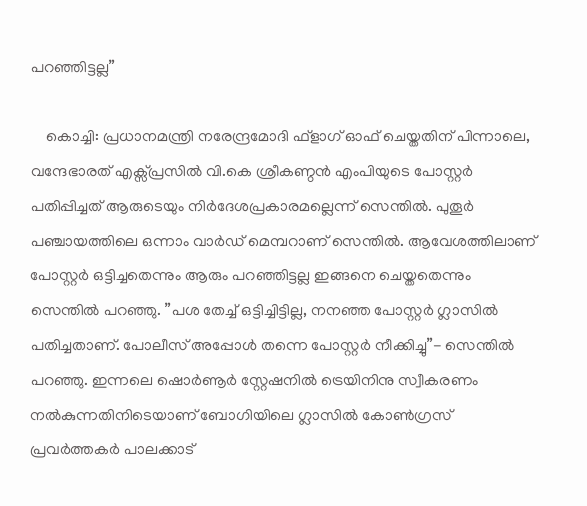പറഞ്ഞിട്ടല്ല”

    കൊച്ചി: പ്രധാനമന്ത്രി നരേന്ദ്രമോദി ഫ്‌ളാഗ് ഓഫ് ചെയ്തതിന് പിന്നാലെ, വന്ദേഭാരത് എക്സ്പ്രസില്‍ വി.കെ ശ്രീകണ്ഠന്‍ എംപിയുടെ പോസ്റ്റര്‍ പതിപ്പിച്ചത് ആരുടെയും നിര്‍ദേശപ്രകാരമല്ലെന്ന് സെന്തില്‍. പുതൂര്‍ പഞ്ചായത്തിലെ ഒന്നാം വാര്‍ഡ് മെമ്പറാണ് സെന്തില്‍. ആവേശത്തിലാണ് പോസ്റ്റര്‍ ഒട്ടിച്ചതെന്നും ആരും പറഞ്ഞിട്ടല്ല ഇങ്ങനെ ചെയ്തതെന്നും സെന്തില്‍ പറഞ്ഞു. ”പശ തേച്ച് ഒട്ടിച്ചിട്ടില്ല, നനഞ്ഞ പോസ്റ്റര്‍ ഗ്ലാസില്‍ പതിച്ചതാണ്. പോലീസ് അപ്പോള്‍ തന്നെ പോസ്റ്റര്‍ നീക്കിച്ചു”- സെന്തില്‍ പറഞ്ഞു. ഇന്നലെ ഷൊര്‍ണൂര്‍ സ്റ്റേഷനില്‍ ട്രെയിനിനു സ്വീകരണം നല്‍കുന്നതിനിടെയാണ് ബോഗിയിലെ ഗ്ലാസില്‍ കോണ്‍ഗ്രസ് പ്രവര്‍ത്തകര്‍ പാലക്കാട്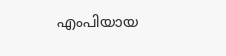എംപിയായ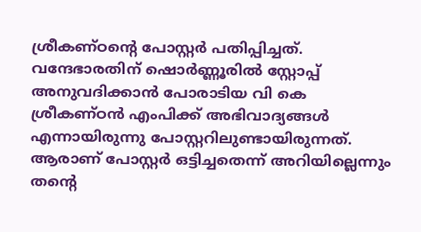ശ്രീകണ്ഠന്റെ പോസ്റ്റര്‍ പതിപ്പിച്ചത്. വന്ദേഭാരതിന് ഷൊര്‍ണ്ണൂരില്‍ സ്റ്റോപ്പ് അനുവദിക്കാന്‍ പോരാടിയ വി കെ ശ്രീകണ്ഠന്‍ എംപിക്ക് അഭിവാദ്യങ്ങള്‍ എന്നായിരുന്നു പോസ്റ്ററിലുണ്ടായിരുന്നത്. ആരാണ് പോസ്റ്റര്‍ ഒട്ടിച്ചതെന്ന് അറിയില്ലെന്നും തന്റെ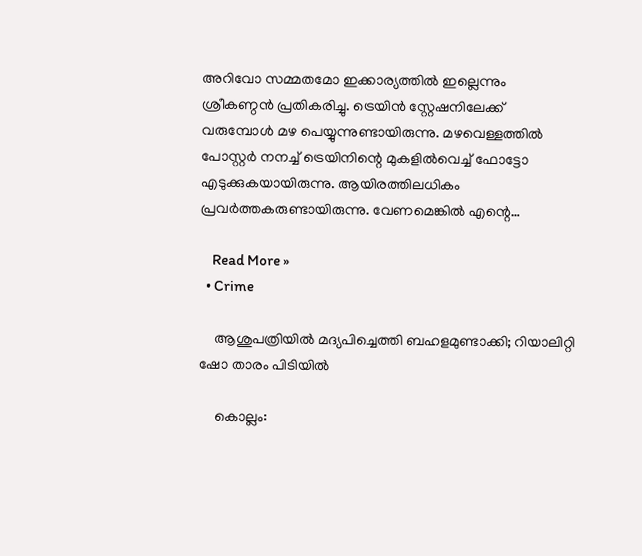അറിവോ സമ്മതമോ ഇക്കാര്യത്തില്‍ ഇല്ലെന്നും ശ്രീകണ്ഠന്‍ പ്രതികരിച്ചു. ട്രെയിന്‍ സ്റ്റേഷനിലേക്ക് വരുമ്പോള്‍ മഴ പെയ്യുന്നുണ്ടായിരുന്നു. മഴവെള്ളത്തില്‍ പോസ്റ്റര്‍ നനച്ച് ട്രെയിനിന്റെ മുകളില്‍വെച്ച് ഫോട്ടോ എടുക്കുകയായിരുന്നു. ആയിരത്തിലധികം പ്രവര്‍ത്തകരുണ്ടായിരുന്നു. വേണമെങ്കില്‍ എന്റെ…

    Read More »
  • Crime

    ആശുപത്രിയില്‍ മദ്യപിച്ചെത്തി ബഹളമുണ്ടാക്കി; റിയാലിറ്റി ഷോ താരം പിടിയില്‍

    കൊല്ലം: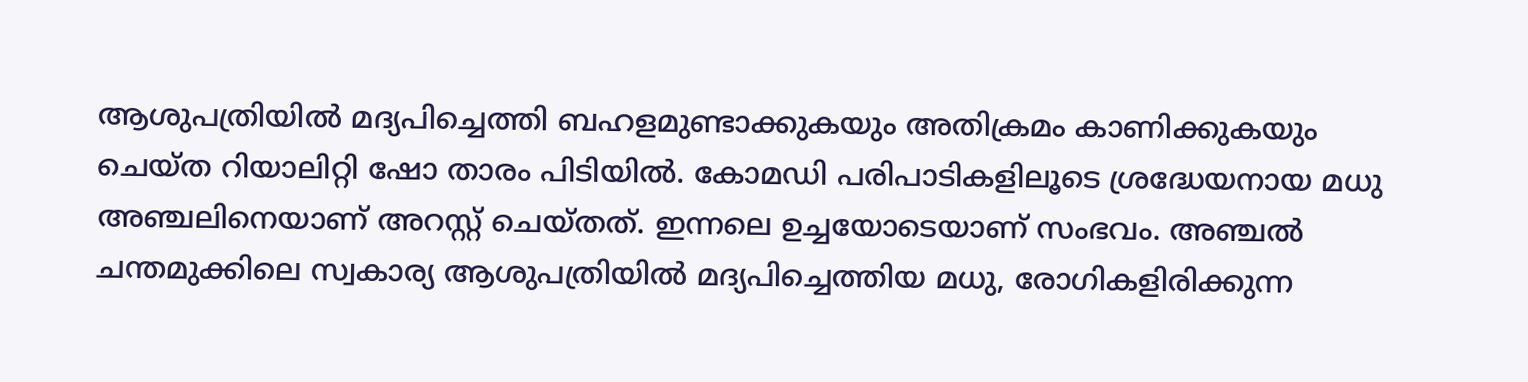ആശുപത്രിയില്‍ മദ്യപിച്ചെത്തി ബഹളമുണ്ടാക്കുകയും അതിക്രമം കാണിക്കുകയും ചെയ്ത റിയാലിറ്റി ഷോ താരം പിടിയില്‍. കോമഡി പരിപാടികളിലൂടെ ശ്രദ്ധേയനായ മധു അഞ്ചലിനെയാണ് അറസ്റ്റ് ചെയ്തത്. ഇന്നലെ ഉച്ചയോടെയാണ് സംഭവം. അഞ്ചല്‍ ചന്തമുക്കിലെ സ്വകാര്യ ആശുപത്രിയില്‍ മദ്യപിച്ചെത്തിയ മധു, രോഗികളിരിക്കുന്ന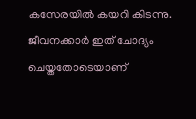കസേരയില്‍ കയറി കിടന്നു. ജീവനക്കാര്‍ ഇത് ചോദ്യം ചെയ്തതോടെയാണ്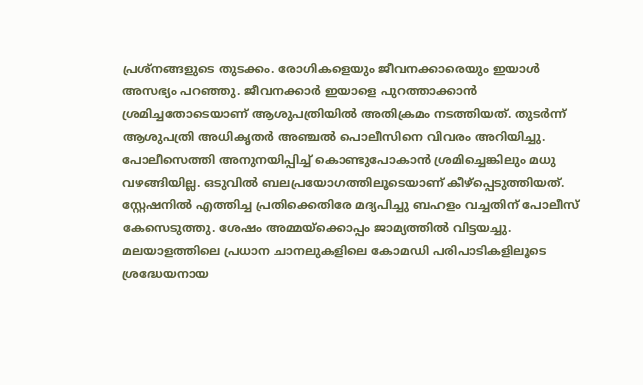പ്രശ്‌നങ്ങളുടെ തുടക്കം. രോഗികളെയും ജീവനക്കാരെയും ഇയാള്‍ അസഭ്യം പറഞ്ഞു. ജീവനക്കാര്‍ ഇയാളെ പുറത്താക്കാന്‍ ശ്രമിച്ചതോടെയാണ് ആശുപത്രിയില്‍ അതിക്രമം നടത്തിയത്. തുടര്‍ന്ന് ആശുപത്രി അധികൃതര്‍ അഞ്ചല്‍ പൊലീസിനെ വിവരം അറിയിച്ചു. പോലീസെത്തി അനുനയിപ്പിച്ച് കൊണ്ടുപോകാന്‍ ശ്രമിച്ചെങ്കിലും മധു വഴങ്ങിയില്ല. ഒടുവില്‍ ബലപ്രയോഗത്തിലൂടെയാണ് കീഴ്‌പ്പെടുത്തിയത്. സ്റ്റേഷനില്‍ എത്തിച്ച പ്രതിക്കെതിരേ മദ്യപിച്ചു ബഹളം വച്ചതിന് പോലീസ് കേസെടുത്തു. ശേഷം അമ്മയ്‌ക്കൊപ്പം ജാമ്യത്തില്‍ വിട്ടയച്ചു. മലയാളത്തിലെ പ്രധാന ചാനലുകളിലെ കോമഡി പരിപാടികളിലൂടെ ശ്രദ്ധേയനായ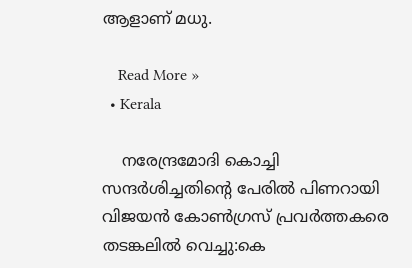ആളാണ് മധു.

    Read More »
  • Kerala

    നരേന്ദ്രമോദി കൊച്ചി സന്ദര്‍ശിച്ചതിന്റെ പേരില്‍ പിണറായി വിജയന്‍ കോണ്‍ഗ്രസ് പ്രവര്‍ത്തകരെ തടങ്കലില്‍ വെച്ചു:കെ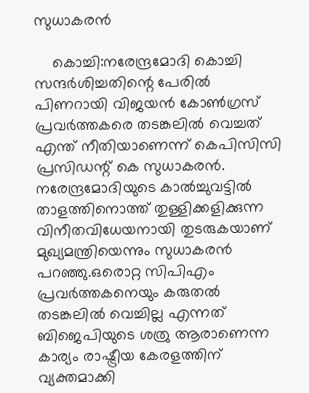സുധാകരൻ

    കൊച്ചി:നരേന്ദ്രമോദി കൊച്ചി സന്ദര്‍ശിച്ചതിന്റെ പേരില്‍ പിണറായി വിജയന്‍ കോണ്‍ഗ്രസ് പ്രവര്‍ത്തകരെ തടങ്കലില്‍ വെച്ചത് എന്ത് നീതിയാണെന്ന് കെപിസിസി പ്രസിഡന്റ് കെ സുധാകരൻ. നരേന്ദ്രമോദിയുടെ കാല്‍ച്ചുവട്ടില്‍  താളത്തിനൊത്ത് തുള്ളിക്കളിക്കുന്ന വിനീതവിധേയനായി തുടരുകയാണ് മുഖ്യമന്ത്രിയെന്നും സുധാകരൻ പറഞ്ഞു.ഒരൊറ്റ സിപിഎം പ്രവര്‍ത്തകനെയും കരുതല്‍ തടങ്കലില്‍ വെച്ചില്ല എന്നത് ബിജെപിയുടെ ശത്രു ആരാണെന്ന കാര്യം രാഷ്ട്രീയ കേരളത്തിന് വ്യക്തമാക്കി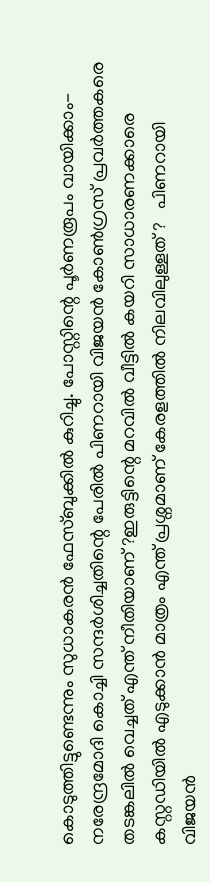കൊടുത്തിട്ടുണ്ടെന്നും സുധാകരന്‍ ഫേസ്ബുക്കില്‍ കുറിച്ചു. പോസ്റ്റിന്റെ പൂര്‍ണരൂപം വായിക്കാം- നരേന്ദ്രമോദി കൊച്ചി സന്ദര്‍ശിച്ചതിന്റെ പേരില്‍ പിണറായി വിജയന്‍ കോണ്‍ഗ്രസ് പ്രവര്‍ത്തകരെ തടങ്കലില്‍ വെച്ചത് എന്ത് നീതിയാണ് ?ഇരുട്ടിന്റെ മറവില്‍ വീട്ടില്‍ കയറി സാധാരണക്കാരെ കസ്റ്റഡിയില്‍ എടുക്കാന്‍ മാത്രം എന്ത് പ്രശ്നമാണ് കേരളത്തില്‍ നിലവിലുള്ളത് ?   പിണറായി വിജയന്‍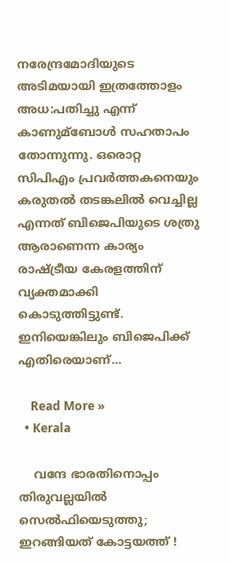നരേന്ദ്രമോദിയുടെ അടിമയായി ഇത്രത്തോളം അധ:പതിച്ചു എന്ന് കാണുമ്ബോള്‍ സഹതാപം തോന്നുന്നു. ഒരൊറ്റ സിപിഎം പ്രവര്‍ത്തകനെയും കരുതല്‍ തടങ്കലില്‍ വെച്ചില്ല എന്നത് ബിജെപിയുടെ ശത്രു ആരാണെന്ന കാര്യം രാഷ്ട്രീയ കേരളത്തിന് വ്യക്തമാക്കി കൊടുത്തിട്ടുണ്ട്.   ഇനിയെങ്കിലും ബിജെപിക്ക് എതിരെയാണ്…

    Read More »
  • Kerala

    വന്ദേ ഭാരതിനൊപ്പം തിരുവല്ലയിൽ സെൽഫിയെടുത്തു; ഇറങ്ങിയത് കോട്ടയത്ത് !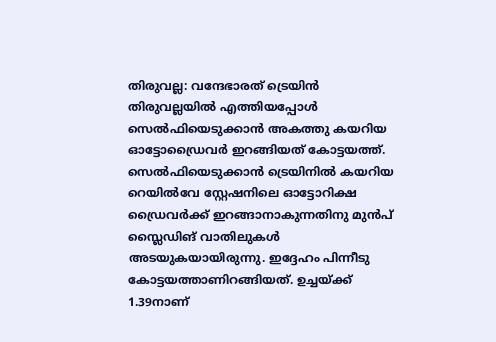തിരുവല്ല: വന്ദേഭാരത് ട്രെയിൻ തിരുവല്ലയിൽ എത്തിയപ്പോൾ സെൽഫിയെടുക്കാൻ അകത്തു കയറിയ ഓട്ടോഡ്രൈവർ ഇറങ്ങിയത് കോട്ടയത്ത്. സെൽഫിയെടുക്കാൻ ട്രെയിനിൽ കയറിയ റെയിൽവേ സ്റ്റേഷനിലെ ഓട്ടോറിക്ഷ ഡ്രൈവർക്ക് ഇറങ്ങാനാകുന്നതിനു മുൻപ്  സ്ലൈഡിങ് വാതിലുകൾ അടയുകയായിരുന്നു. ഇദ്ദേഹം പിന്നീടു കോട്ടയത്താണിറങ്ങിയത്. ഉച്ചയ്ക്ക് 1.39നാണ്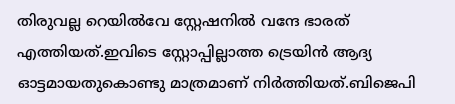തിരുവല്ല റെയിൽവേ സ്റ്റേഷനിൽ വന്ദേ ഭാരത് എത്തിയത്.ഇവിടെ സ്റ്റോപ്പില്ലാത്ത ട്രെയിൻ ആദ്യ ഓട്ടമായതുകൊണ്ടു മാത്രമാണ് നിർത്തിയത്.ബിജെപി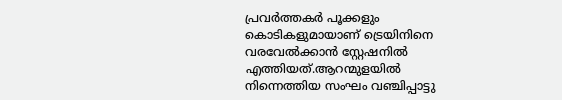പ്രവർത്തകർ പൂക്കളും കൊടികളുമായാണ് ട്രെയിനിനെ വരവേൽക്കാൻ സ്റ്റേഷനിൽ എത്തിയത്.ആറന്മുളയിൽ നിന്നെത്തിയ സംഘം വഞ്ചിപ്പാട്ടു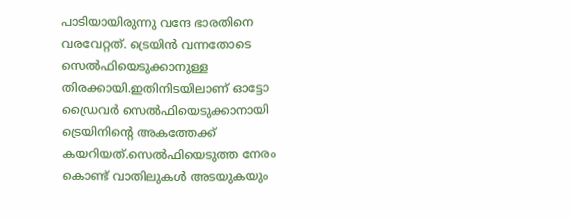പാടിയായിരുന്നു വന്ദേ ഭാരതിനെ വരവേറ്റത്. ട്രെയിൻ വന്നതോടെ സെൽഫിയെടുക്കാനുള്ള തിരക്കായി.ഇതിനിടയിലാണ് ഓട്ടോ ഡ്രൈവർ സെൽഫിയെടുക്കാനായി ട്രെയിനിന്റെ അകത്തേക്ക് കയറിയത്.സെൽഫിയെടുത്ത നേരം കൊണ്ട് വാതിലുകൾ അടയുകയും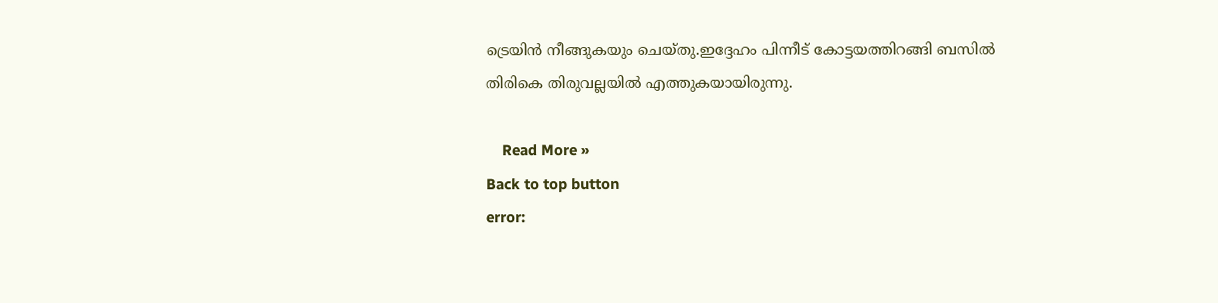ട്രെയിൻ നീങ്ങുകയും ചെയ്തു.ഇദ്ദേഹം പിന്നീട് കോട്ടയത്തിറങ്ങി ബസിൽ തിരികെ തിരുവല്ലയിൽ എത്തുകയായിരുന്നു.

    Read More »
Back to top button
error: